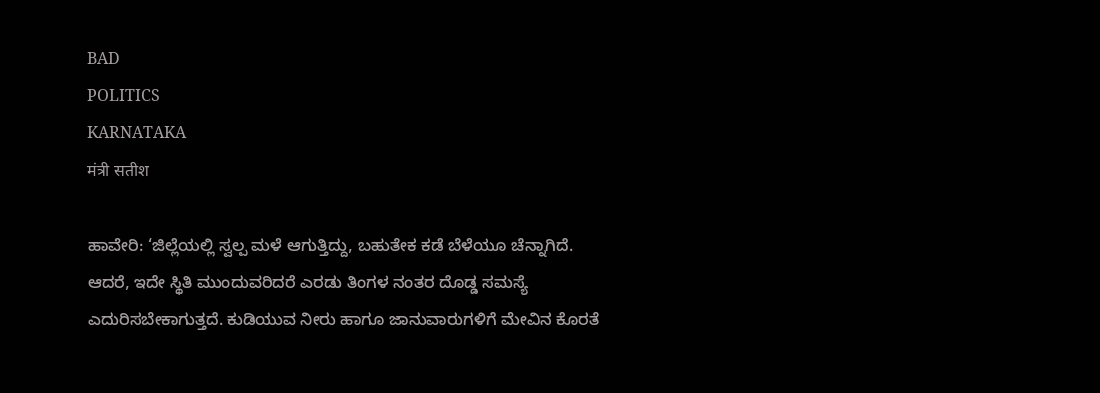BAD
POLITICS
KARNATAKA
मंत्री सतीश

ಹಾವೇರಿ: ‘ಜಿಲ್ಲೆಯಲ್ಲಿ ಸ್ವಲ್ಪ ಮಳೆ ಆಗುತ್ತಿದ್ದು, ಬಹುತೇಕ ಕಡೆ ಬೆಳೆಯೂ ಚೆನ್ನಾಗಿದೆ. ಆದರೆ, ಇದೇ ಸ್ಥಿತಿ ಮುಂದುವರಿದರೆ ಎರಡು ತಿಂಗಳ ನಂತರ ದೊಡ್ಡ ಸಮಸ್ಯೆ ಎದುರಿಸಬೇಕಾಗುತ್ತದೆ. ಕುಡಿಯುವ ನೀರು ಹಾಗೂ ಜಾನುವಾರುಗಳಿಗೆ ಮೇವಿನ ಕೊರತೆ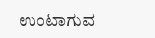ಉಂಟಾಗುವ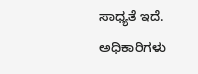ಸಾಧ್ಯತೆ ಇದೆ. ಅಧಿಕಾರಿಗಳು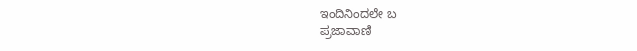ಇಂದಿನಿಂದಲೇ ಬ
ಪ್ರಜಾವಾಣಿ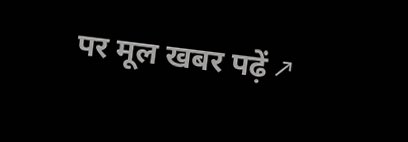पर मूल खबर पढ़ें ↗